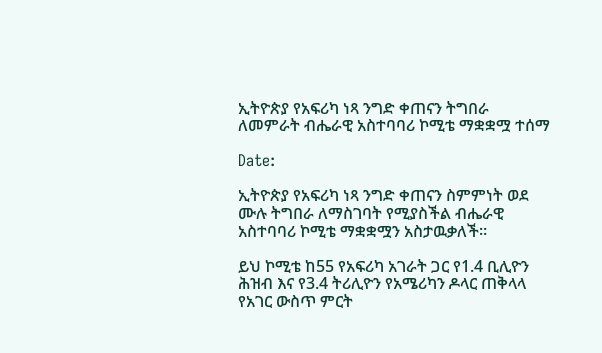ኢትዮጵያ የአፍሪካ ነጻ ንግድ ቀጠናን ትግበራ ለመምራት ብሔራዊ አስተባባሪ ኮሚቴ ማቋቋሟ ተሰማ

Date:

ኢትዮጵያ የአፍሪካ ነጻ ንግድ ቀጠናን ስምምነት ወደ ሙሉ ትግበራ ለማስገባት የሚያስችል ብሔራዊ አስተባባሪ ኮሚቴ ማቋቋሟን አስታዉቃለች።

ይህ ኮሚቴ ከ55 የአፍሪካ አገራት ጋር የ1.4 ቢሊዮን ሕዝብ እና የ3.4 ትሪሊዮን የአሜሪካን ዶላር ጠቅላላ የአገር ውስጥ ምርት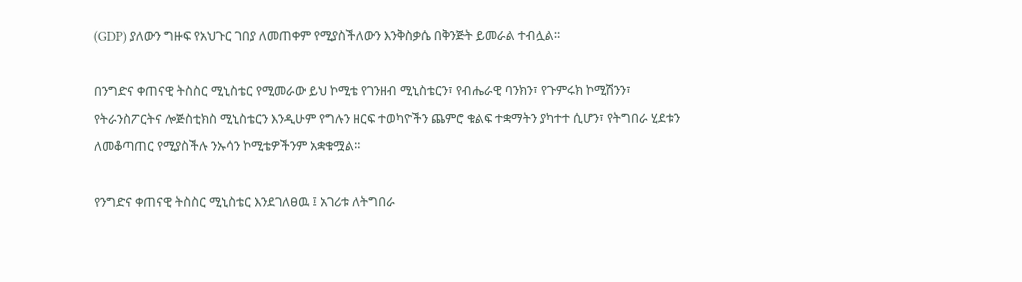(GDP) ያለውን ግዙፍ የአህጉር ገበያ ለመጠቀም የሚያስችለውን እንቅስቃሴ በቅንጅት ይመራል ተብሏል።

በንግድና ቀጠናዊ ትስስር ሚኒስቴር የሚመራው ይህ ኮሚቴ የገንዘብ ሚኒስቴርን፣ የብሔራዊ ባንክን፣ የጉምሩክ ኮሚሽንን፣ የትራንስፖርትና ሎጅስቲክስ ሚኒስቴርን እንዲሁም የግሉን ዘርፍ ተወካዮችን ጨምሮ ቁልፍ ተቋማትን ያካተተ ሲሆን፣ የትግበራ ሂደቱን ለመቆጣጠር የሚያስችሉ ንኡሳን ኮሚቴዎችንም አቋቁሟል።

የንግድና ቀጠናዊ ትስስር ሚኒስቴር እንደገለፀዉ ፤ አገሪቱ ለትግበራ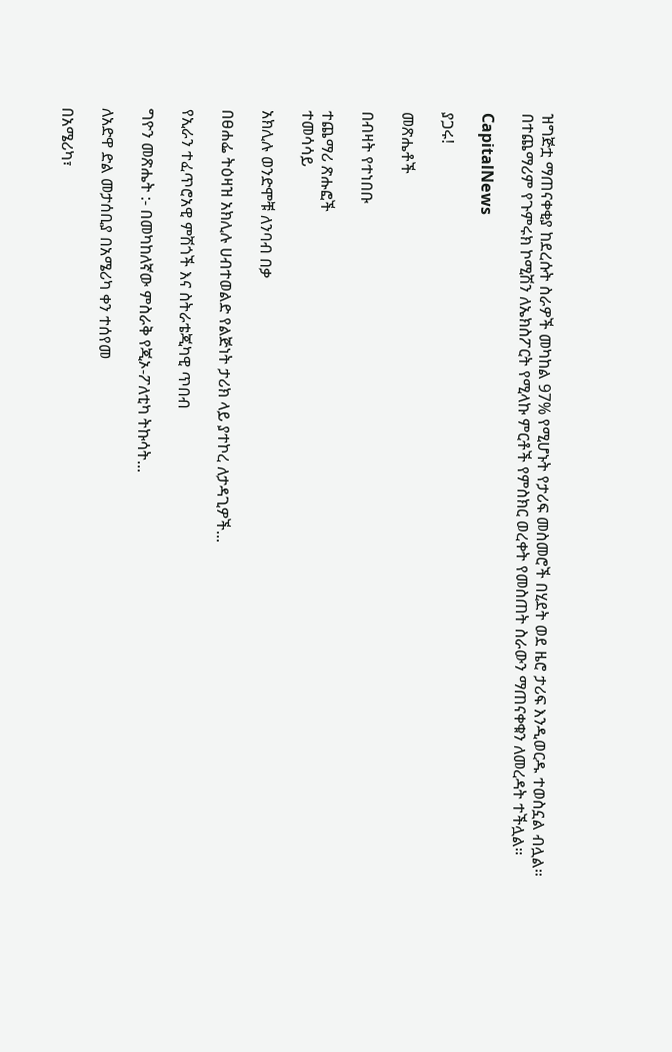ዝግጅቷ ማጠናቀቂያ ከደረሱት ስራዎች መካከል 97% የሚሆኑት የታሪፍ መስመሮች በሂደት ወደ ዜሮ ታሪፍ እንዲወርዱ ተወስኗል ብሏል። በተጨማሪም የጉምሩክ ኮሚሽን ለኤክስፖርት የሚላኩ ምርቶች የምስክር ወረቀት የመስጠት ስራውን ማጠናቀቁን ለመረዳት ተችሏል።

CapitalNews

ያጋሩ!

መጽሔቶች

በብዛት የተነበቡ

ተጨማሪ ጽሑፎች
ተመሳሳይ

አክሊሉ ወንድሞቹ ለንባብ በቃ

በፀሐፌ ትዕዛዝ አክሊሉ ሀብተወልድ የልጅነት ታሪክ ላይ ያተኮረ ለታዳጊዎች...

የኢራን ተፈጥሮአዊ ምሽጎች እና ስትራቴጂካዊ ጥበብ

ግዮን መጽሔት :- በመካከለኛው ምስራቅ የጂኦ-ፖለቲካ ትኩሳት...

ለአድዋ ድል መታሰቢያ በአሜሪካ ቀን ተሰየመ

በአሜሪካ፣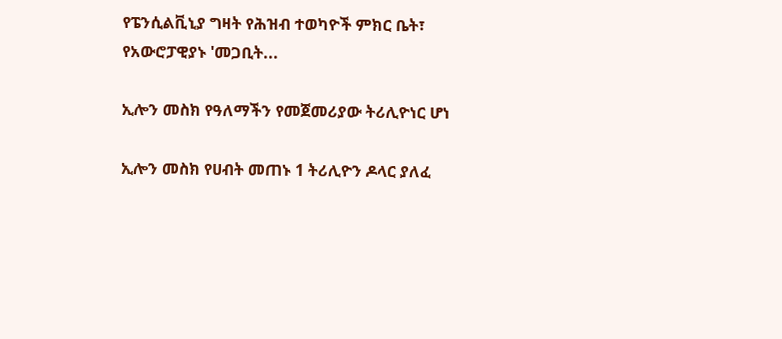የፔንሲልቪኒያ ግዛት የሕዝብ ተወካዮች ምክር ቤት፣ የአውሮፓዊያኑ 'መጋቢት...

ኢሎን መስክ የዓለማችን የመጀመሪያው ትሪሊዮነር ሆነ

ኢሎን መስክ የሀብት መጠኑ 1 ትሪሊዮን ዶላር ያለፈ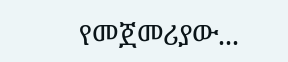የመጀመሪያው...